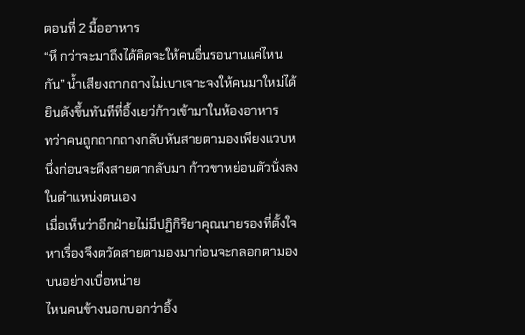ตอนที่ 2 มื้ออาหาร
“หึ กว่าจะมาถึงได้คิดจะให้คนอื่นรอนานแค่ไหนกัน” น้ำเสียงถากถางไม่เบาเจาะจงให้คนมาใหม่ได้ยินดังขึ้นทันทีที่อิ้งเยว่ก้าวเข้ามาในห้องอาหาร
ทว่าคนถูกถากถางกลับหันสายตามองเพียงแวบหนึ่งก่อนจะดึงสายตากลับมา ก้าวขาหย่อนตัวนั่งลงในตำแหน่งตนเอง
เมื่อเห็นว่าอีกฝ่ายไม่มีปฏิกิริยาคุณนายรองที่ตั้งใจหาเรื่องจึงตวัดสายตามองมาก่อนจะกลอกตามองบนอย่างเบื่อหน่าย
ไหนคนข้างนอกบอกว่าอิ้ง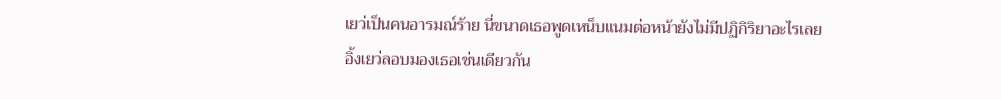เยว่เป็นคนอารมณ์ร้าย นี่ขนาดเธอพูดเหน็บแนมต่อหน้ายังไม่มีปฏิกิริยาอะไรเลย
อิ้งเยว่ลอบมองเธอเช่นเดียวกัน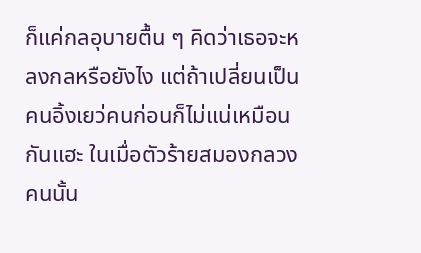ก็แค่กลอุบายตื้น ๆ คิดว่าเธอจะหลงกลหรือยังไง แต่ถ้าเปลี่ยนเป็นคนอิ้งเยว่คนก่อนก็ไม่แน่เหมือนกันแฮะ ในเมื่อตัวร้ายสมองกลวงคนนั้น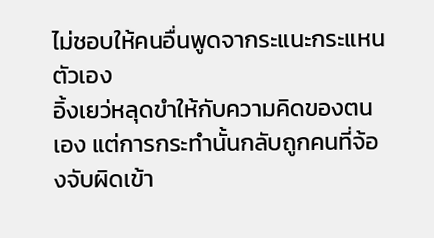ไม่ชอบให้คนอื่นพูดจากระแนะกระแหนตัวเอง
อิ้งเยว่หลุดขำให้กับความคิดของตนเอง แต่การกระทำนั้นกลับถูกคนที่จ้องจับผิดเข้า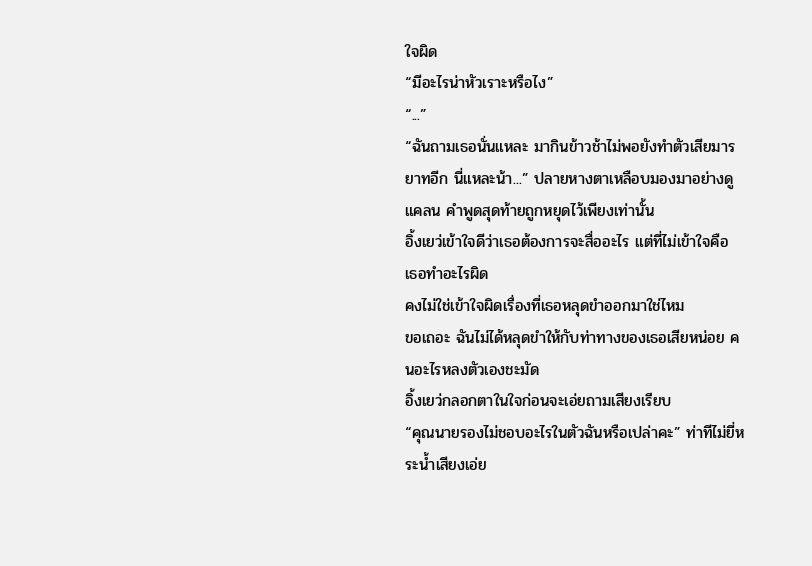ใจผิด
“มีอะไรน่าหัวเราะหรือไง”
“...”
“ฉันถามเธอนั่นแหละ มากินข้าวช้าไม่พอยังทำตัวเสียมารยาทอีก นี่แหละน้า...” ปลายหางตาเหลือบมองมาอย่างดูแคลน คำพูดสุดท้ายถูกหยุดไว้เพียงเท่านั้น
อิ้งเยว่เข้าใจดีว่าเธอต้องการจะสื่ออะไร แต่ที่ไม่เข้าใจคือ เธอทำอะไรผิด
คงไม่ใช่เข้าใจผิดเรื่องที่เธอหลุดขำออกมาใช่ไหม
ขอเถอะ ฉันไม่ได้หลุดขำให้กับท่าทางของเธอเสียหน่อย คนอะไรหลงตัวเองชะมัด
อิ้งเยว่กลอกตาในใจก่อนจะเอ่ยถามเสียงเรียบ
“คุณนายรองไม่ชอบอะไรในตัวฉันหรือเปล่าคะ” ท่าทีไม่ยี่หระน้ำเสียงเอ่ย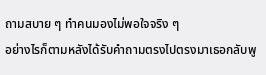ถามสบาย ๆ ทำคนมองไม่พอใจจริง ๆ
อย่างไรก็ตามหลังได้รับคำถามตรงไปตรงมาเธอกลับพู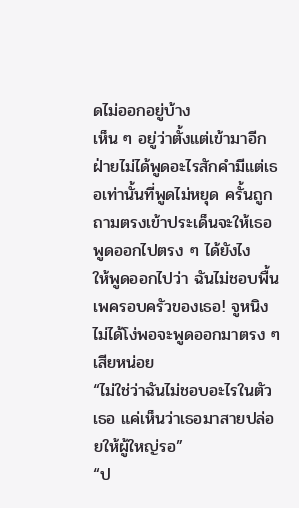ดไม่ออกอยู่บ้าง
เห็น ๆ อยู่ว่าตั้งแต่เข้ามาอีกฝ่ายไม่ได้พูดอะไรสักคำมีแต่เธอเท่านั้นที่พูดไม่หยุด ครั้นถูกถามตรงเข้าประเด็นจะให้เธอพูดออกไปตรง ๆ ได้ยังไง
ให้พูดออกไปว่า ฉันไม่ชอบพื้นเพครอบครัวของเธอ! จูหนิงไม่ได้โง่พอจะพูดออกมาตรง ๆ เสียหน่อย
“ไม่ใช่ว่าฉันไม่ชอบอะไรในตัวเธอ แค่เห็นว่าเธอมาสายปล่อยให้ผู้ใหญ่รอ”
“ป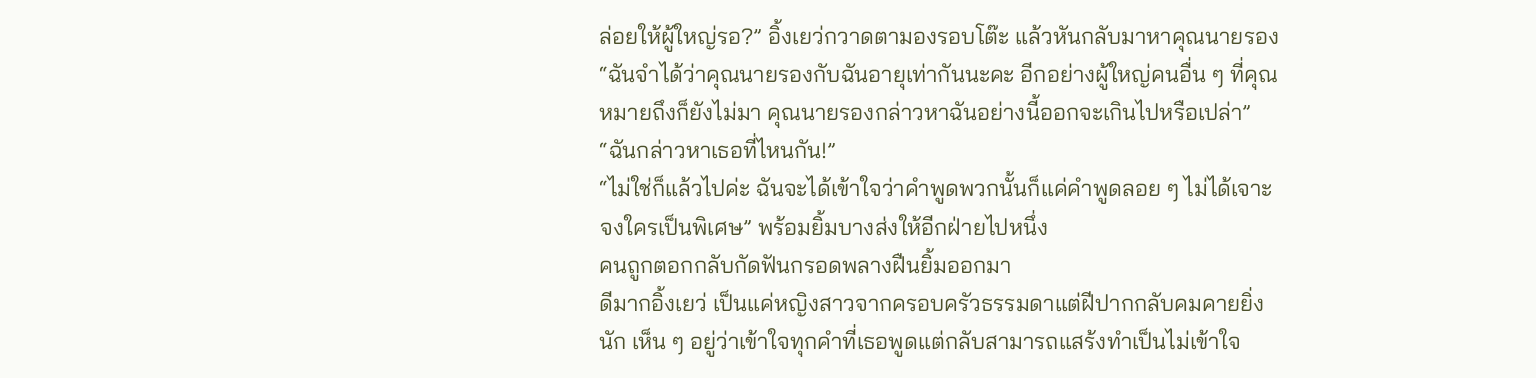ล่อยให้ผู้ใหญ่รอ?” อิ้งเยว่กวาดตามองรอบโต๊ะ แล้วหันกลับมาหาคุณนายรอง “ฉันจำได้ว่าคุณนายรองกับฉันอายุเท่ากันนะคะ อีกอย่างผู้ใหญ่คนอื่น ๆ ที่คุณหมายถึงก็ยังไม่มา คุณนายรองกล่าวหาฉันอย่างนี้ออกจะเกินไปหรือเปล่า”
“ฉันกล่าวหาเธอที่ไหนกัน!”
“ไม่ใช่ก็แล้วไปค่ะ ฉันจะได้เข้าใจว่าคำพูดพวกนั้นก็แค่คำพูดลอย ๆ ไม่ได้เจาะจงใครเป็นพิเศษ” พร้อมยิ้มบางส่งให้อีกฝ่ายไปหนึ่ง
คนถูกตอกกลับกัดฟันกรอดพลางฝืนยิ้มออกมา
ดีมากอิ้งเยว่ เป็นแค่หญิงสาวจากครอบครัวธรรมดาแต่ฝีปากกลับคมคายยิ่งนัก เห็น ๆ อยู่ว่าเข้าใจทุกคำที่เธอพูดแต่กลับสามารถแสร้งทำเป็นไม่เข้าใจ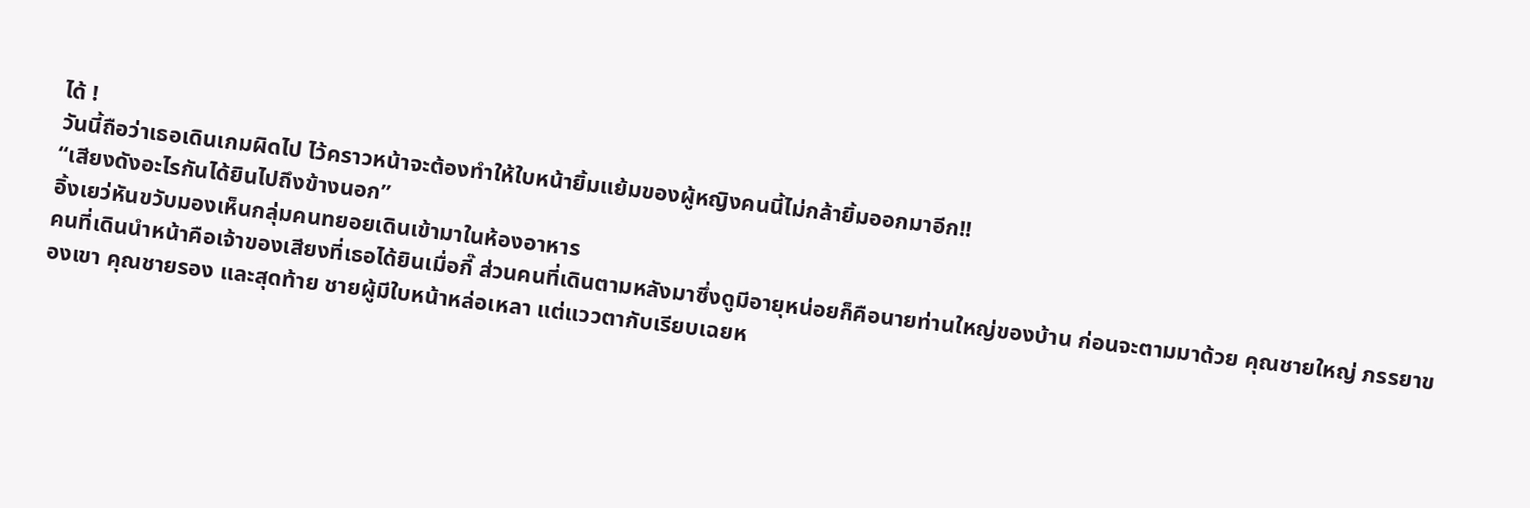ได้ !
วันนี้ถือว่าเธอเดินเกมผิดไป ไว้คราวหน้าจะต้องทำให้ใบหน้ายิ้มแย้มของผู้หญิงคนนี้ไม่กล้ายิ้มออกมาอีก!!
“เสียงดังอะไรกันได้ยินไปถึงข้างนอก”
อิ้งเยว่หันขวับมองเห็นกลุ่มคนทยอยเดินเข้ามาในห้องอาหาร
คนที่เดินนำหน้าคือเจ้าของเสียงที่เธอได้ยินเมื่อกี๊ ส่วนคนที่เดินตามหลังมาซึ่งดูมีอายุหน่อยก็คือนายท่านใหญ่ของบ้าน ก่อนจะตามมาด้วย คุณชายใหญ่ ภรรยาของเขา คุณชายรอง และสุดท้าย ชายผู้มีใบหน้าหล่อเหลา แต่แววตากับเรียบเฉยห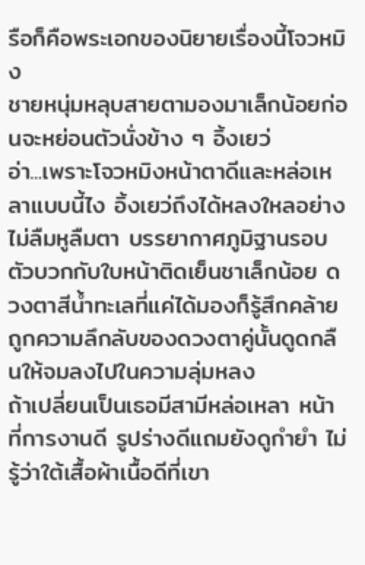รือก็คือพระเอกของนิยายเรื่องนี้โจวหมิง
ชายหนุ่มหลุบสายตามองมาเล็กน้อยก่อนจะหย่อนตัวนั่งข้าง ๆ อิ้งเยว่
อ่า...เพราะโจวหมิงหน้าตาดีและหล่อเหลาแบบนี้ไง อิ้งเยว่ถึงได้หลงใหลอย่างไม่ลืมหูลืมตา บรรยากาศภูมิฐานรอบตัวบวกกับใบหน้าติดเย็นชาเล็กน้อย ดวงตาสีน้ำทะเลที่แค่ได้มองก็รู้สึกคล้ายถูกความลึกลับของดวงตาคู่นั้นดูดกลืนให้จมลงไปในความลุ่มหลง
ถ้าเปลี่ยนเป็นเธอมีสามีหล่อเหลา หน้าที่การงานดี รูปร่างดีแถมยังดูกำยำ ไม่รู้ว่าใต้เสื้อผ้าเนื้อดีที่เขา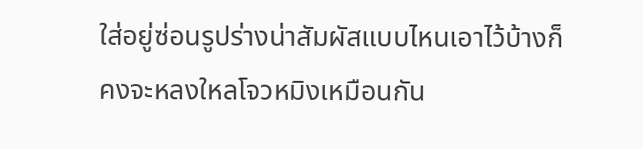ใส่อยู่ซ่อนรูปร่างน่าสัมผัสแบบไหนเอาไว้บ้างก็คงจะหลงใหลโจวหมิงเหมือนกัน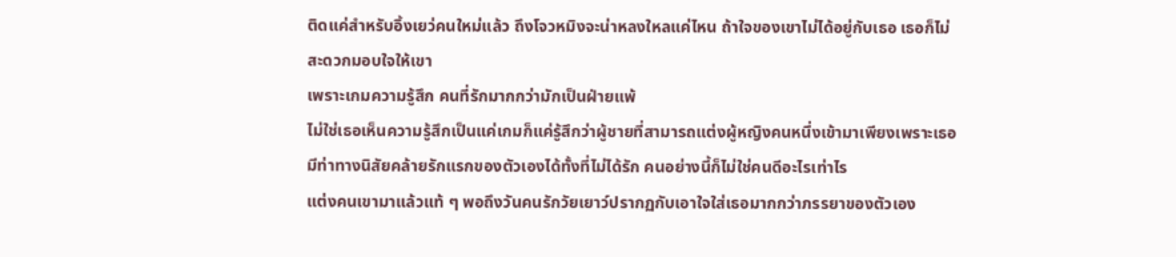ติดแค่สำหรับอิ้งเยว่คนใหม่แล้ว ถึงโจวหมิงจะน่าหลงใหลแค่ไหน ถ้าใจของเขาไม่ได้อยู่กับเธอ เธอก็ไม่สะดวกมอบใจให้เขา
เพราะเกมความรู้สึก คนที่รักมากกว่ามักเป็นฝ่ายแพ้
ไม่ใช่เธอเห็นความรู้สึกเป็นแค่เกมก็แค่รู้สึกว่าผู้ชายที่สามารถแต่งผู้หญิงคนหนึ่งเข้ามาเพียงเพราะเธอมีท่าทางนิสัยคล้ายรักแรกของตัวเองได้ทั้งที่ไม่ได้รัก คนอย่างนี้ก็ไม่ใช่คนดีอะไรเท่าไร
แต่งคนเขามาแล้วแท้ ๆ พอถึงวันคนรักวัยเยาว์ปรากฏกับเอาใจใส่เธอมากกว่าภรรยาของตัวเอง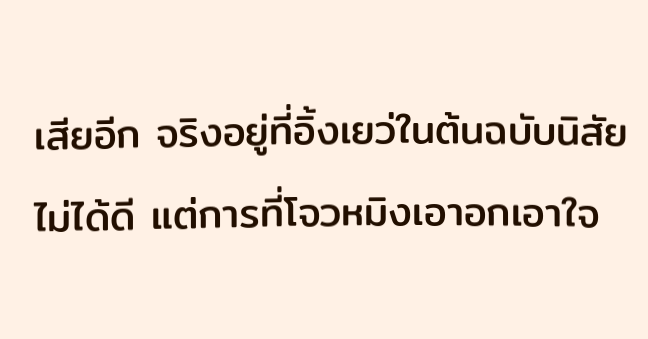เสียอีก จริงอยู่ที่อิ้งเยว่ในต้นฉบับนิสัยไม่ได้ดี แต่การที่โจวหมิงเอาอกเอาใจ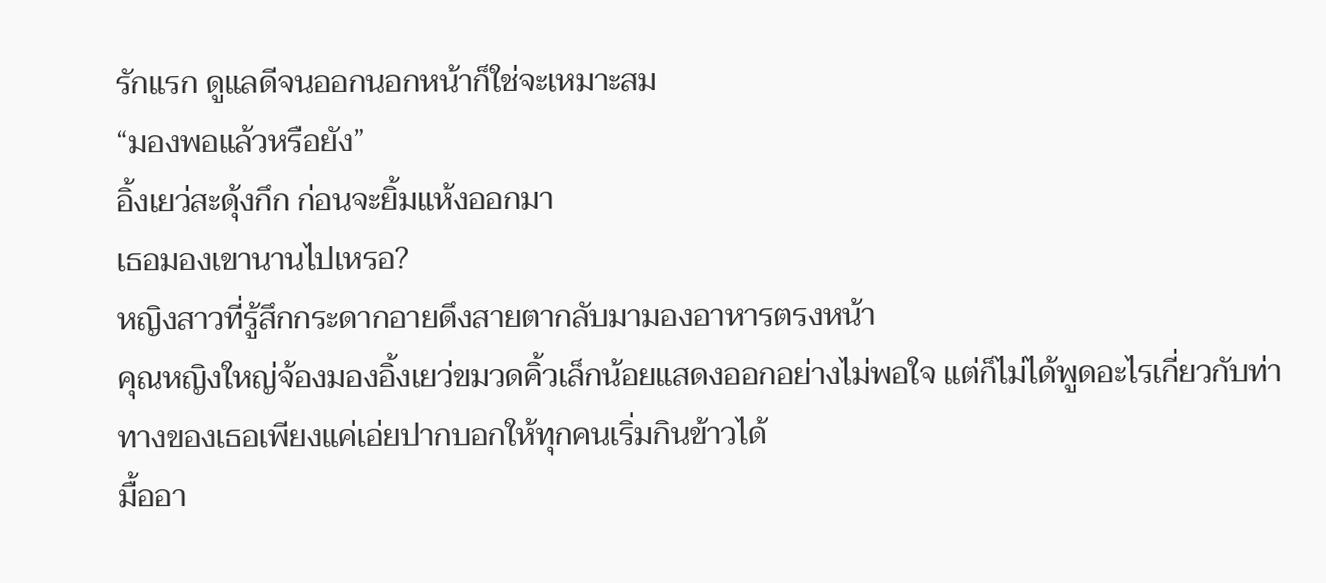รักแรก ดูแลดีจนออกนอกหน้าก็ใช่จะเหมาะสม
“มองพอแล้วหรือยัง”
อิ้งเยว่สะดุ้งกึก ก่อนจะยิ้มแห้งออกมา
เธอมองเขานานไปเหรอ?
หญิงสาวที่รู้สึกกระดากอายดึงสายตากลับมามองอาหารตรงหน้า
คุณหญิงใหญ่จ้องมองอิ้งเยว่ขมวดคิ้วเล็กน้อยแสดงออกอย่างไม่พอใจ แต่ก็ไม่ได้พูดอะไรเกี่ยวกับท่าทางของเธอเพียงแค่เอ่ยปากบอกให้ทุกคนเริ่มกินข้าวได้
มื้ออา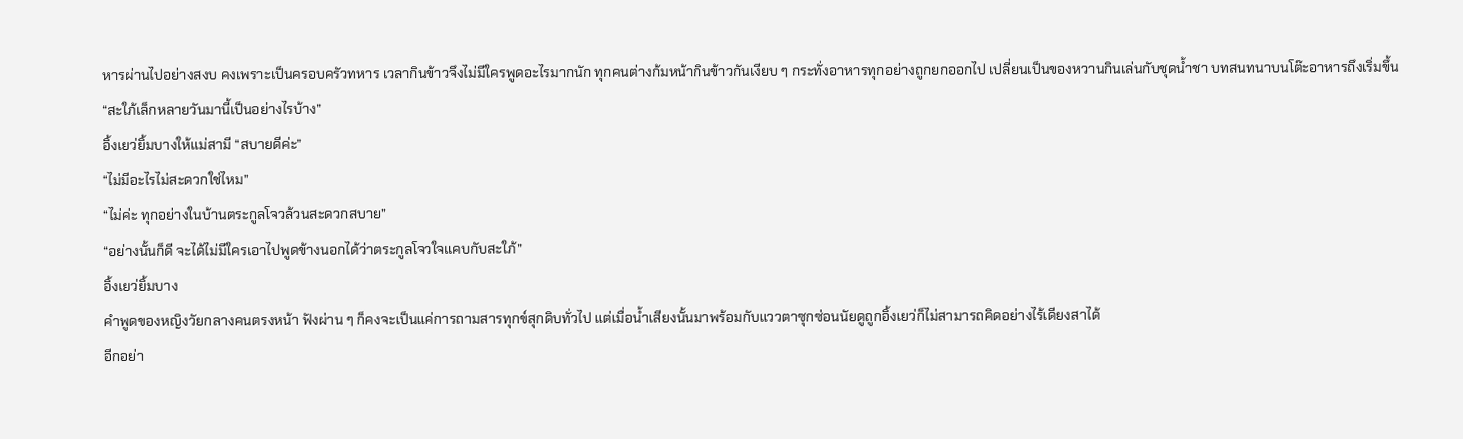หารผ่านไปอย่างสงบ คงเพราะเป็นครอบครัวทหาร เวลากินข้าวจึงไม่มีใครพูดอะไรมากนัก ทุกคนต่างก้มหน้ากินข้าวกันเงียบ ๆ กระทั่งอาหารทุกอย่างถูกยกออกไป เปลี่ยนเป็นของหวานกินเล่นกับชุดน้ำชา บทสนทนาบนโต๊ะอาหารถึงเริ่มขึ้น
“สะใภ้เล็กหลายวันมานี้เป็นอย่างไรบ้าง”
อิ้งเยว่ยิ้มบางให้แม่สามี “สบายดีค่ะ”
“ไม่มีอะไรไม่สะดวกใช่ไหม”
“ไม่ค่ะ ทุกอย่างในบ้านตระกูลโจวล้วนสะดวกสบาย”
“อย่างนั้นก็ดี จะได้ไม่มีใครเอาไปพูดข้างนอกได้ว่าตระกูลโจวใจแคบกับสะใภ้”
อิ้งเยว่ยิ้มบาง
คำพูดของหญิงวัยกลางคนตรงหน้า ฟังผ่าน ๆ ก็คงจะเป็นแค่การถามสารทุกข์สุกดิบทั่วไป แต่เมื่อน้ำเสียงนั้นมาพร้อมกับแววตาซุกซ่อนนัยดูถูกอิ้งเยว่ก็ไม่สามารถคิดอย่างไร้เดียงสาได้
อีกอย่า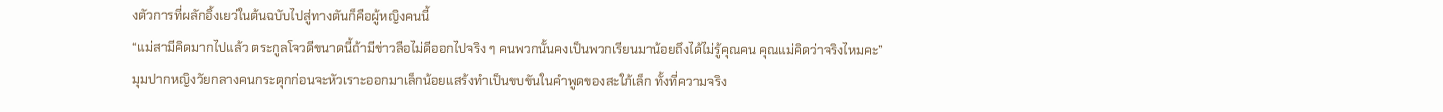งตัวการที่ผลักอิ้งเยว่ในต้นฉบับไปสู่ทางตันก็คือผู้หญิงคนนี้
“แม่สามีคิดมากไปแล้ว ตระกูลโจวดีขนาดนี้ถ้ามีข่าวลือไม่ดีออกไปจริง ๆ คนพวกนั้นคงเป็นพวกเรียนมาน้อยถึงได้ไม่รู้คุณคน คุณแม่คิดว่าจริงไหมคะ”
มุมปากหญิงวัยกลางคนกระตุกก่อนจะหัวเราะออกมาเล็กน้อยแสร้งทำเป็นขบขันในคำพูดของสะใภ้เล็ก ทั้งที่ความจริง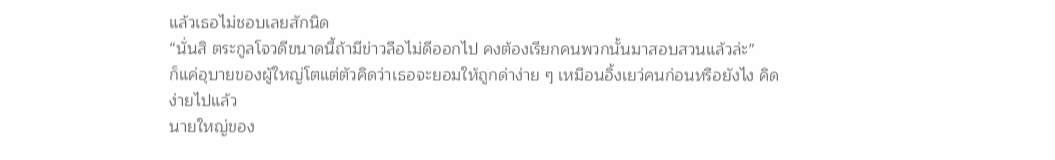แล้วเธอไม่ชอบเลยสักนิด
“นั่นสิ ตระกูลโจวดีขนาดนี้ถ้ามีข่าวลือไม่ดีออกไป คงต้องเรียกคนพวกนั้นมาสอบสวนแล้วล่ะ”
ก็แค่อุบายของผู้ใหญ่โตแต่ตัวคิดว่าเธอจะยอมให้ถูกด่าง่าย ๆ เหมือนอิ้งเยว่คนก่อนหรือยังไง คิดง่ายไปแล้ว
นายใหญ่ของ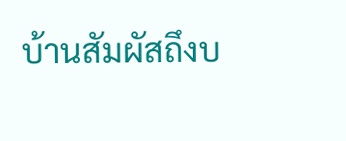บ้านสัมผัสถึงบ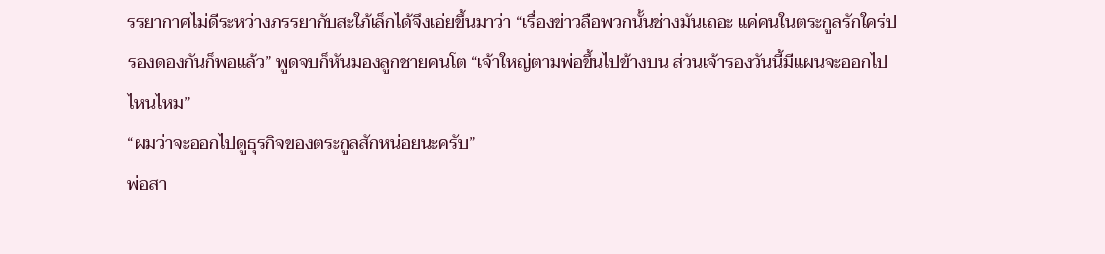รรยากาศไม่ดีระหว่างภรรยากับสะใภ้เล็กได้จึงเอ่ยขึ้นมาว่า “เรื่องข่าวลือพวกนั้นช่างมันเถอะ แค่คนในตระกูลรักใคร่ปรองดองกันก็พอแล้ว” พูดจบก็หันมองลูกชายคนโต “เจ้าใหญ่ตามพ่อขึ้นไปข้างบน ส่วนเจ้ารองวันนี้มีแผนจะออกไปไหนไหม”
“ผมว่าจะออกไปดูธุรกิจของตระกูลสักหน่อยนะครับ”
พ่อสา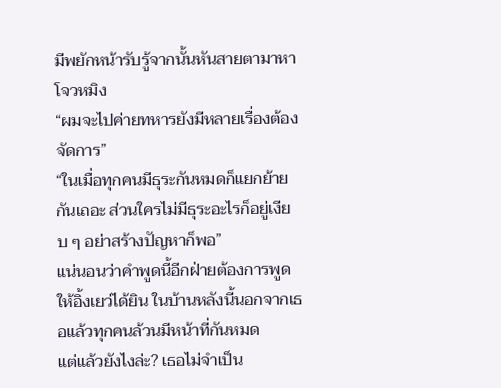มีพยักหน้ารับรู้จากนั้นหันสายตามาหาโจวหมิง
“ผมจะไปค่ายทหารยังมีหลายเรื่องต้องจัดการ”
“ในเมื่อทุกคนมีธุระกันหมดก็แยกย้ายกันเถอะ ส่วนใครไม่มีธุระอะไรก็อยู่เงียบ ๆ อย่าสร้างปัญหาก็พอ”
แน่นอนว่าคำพูดนี้อีกฝ่ายต้องการพูดให้อิ้งเยว่ได้ยิน ในบ้านหลังนี้นอกจากเธอแล้วทุกคนล้วนมีหน้าที่กันหมด
แต่แล้วยังไงล่ะ? เธอไม่จำเป็น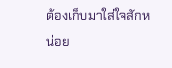ต้องเก็บมาใส่ใจสักหน่อย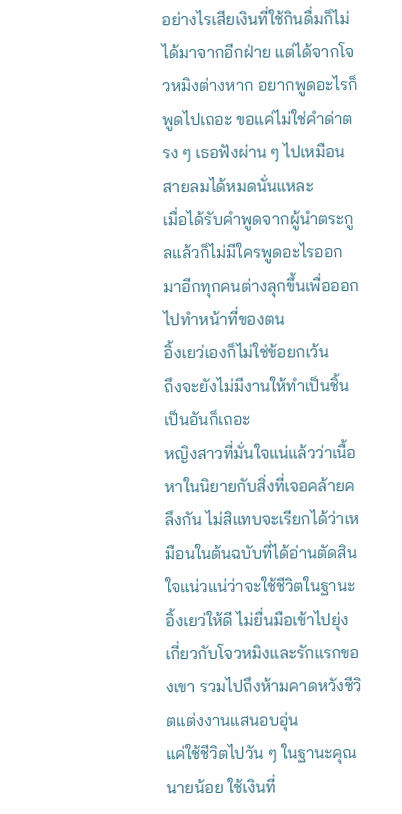อย่างไรเสียเงินที่ใช้กินดื่มก็ไม่ได้มาจากอีกฝ่าย แต่ได้จากโจวหมิงต่างหาก อยากพูดอะไรก็พูดไปเถอะ ขอแค่ไม่ใช่คำด่าตรง ๆ เธอฟังผ่าน ๆ ไปเหมือนสายลมได้หมดนั่นแหละ
เมื่อได้รับคำพูดจากผู้นำตระกูลแล้วก็ไม่มีใครพูดอะไรออกมาอีกทุกคนต่างลุกขึ้นเพื่อออกไปทำหน้าที่ของตน
อิ้งเยว่เองก็ไม่ใช่ข้อยกเว้น
ถึงจะยังไม่มีงานให้ทำเป็นชิ้นเป็นอันก็เถอะ
หญิงสาวที่มั่นใจแน่แล้วว่าเนื้อหาในนิยายกับสิ่งที่เจอคล้ายคลึงกัน ไม่สิแทบจะเรียกได้ว่าเหมือนในต้นฉบับที่ได้อ่านตัดสินใจแน่วแน่ว่าจะใช้ชีวิตในฐานะอิ้งเยว่ให้ดี ไม่ยื่นมือเข้าไปยุ่งเกี่ยวกับโจวหมิงและรักแรกของเขา รวมไปถึงห้ามคาดหวังชีวิตแต่งงานแสนอบอุ่น
แค่ใช้ชีวิตไปวัน ๆ ในฐานะคุณนายน้อย ใช้เงินที่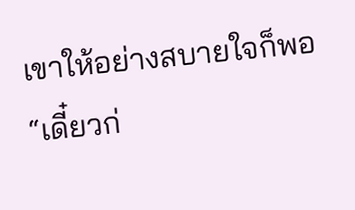เขาให้อย่างสบายใจก็พอ
“เดี๋ยวก่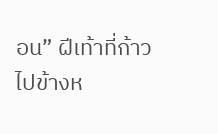อน” ฝีเท้าที่ก้าวไปข้างห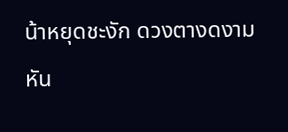น้าหยุดชะงัก ดวงตางดงามหัน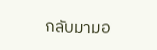กลับมามอ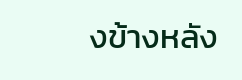งข้างหลัง